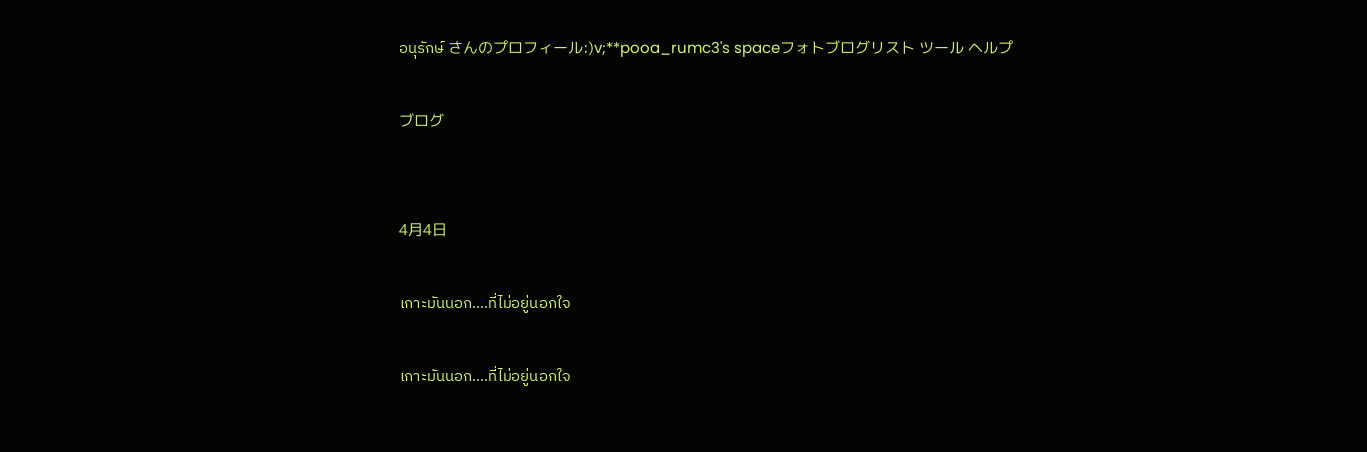อนุรักษ์ さんのプロフィール:)v;**pooa_rumc3's spaceフォトブログリスト ツール ヘルプ

ブログ


4月4日

เกาะมันนอก....ที่ไม่อยู่นอกใจ

เกาะมันนอก....ที่ไม่อยู่นอกใจ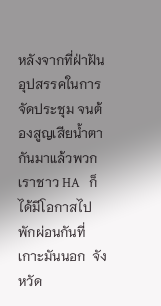หลังจากที่ฝ่าฝันอุปสรรคในการจัดประชุม จนต้องสูญเสียน้ำตากันมาแล้วพวกเราชาว HA   ก็ได้มีโอกาสไปพักผ่อนกันที่เกาะมันนอก  จังหวัด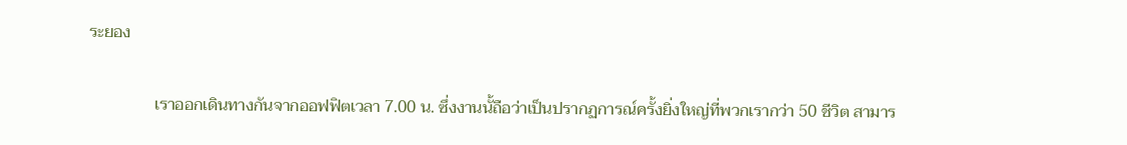ระยอง

                เราออกเดินทางกันจากออฟฟิตเวลา 7.00 น. ซึ่งงานนั้ถือว่าเป็นปรากฏการณ์ครั้งยิ่งใหญ่ที่พวกเรากว่า 50 ชีวิต สามาร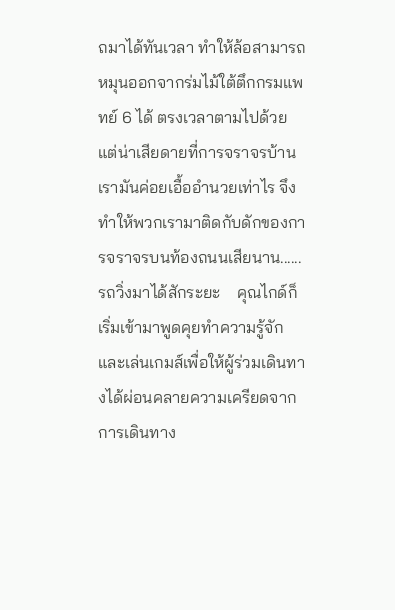ถมาได้ทันเวลา ทำให้ล้อสามารถหมุนออกจากร่มไม้ใต้ตึกกรมแพทย์ 6 ได้ ตรงเวลาตามไปด้วย   แต่น่าเสียดายที่การจราจรบ้านเรามันค่อยเอื้ออำนวยเท่าไร จึงทำให้พวกเรามาติดกับดักของการจราจรบนท้องถนนเสียนาน...... รถวิ่งมาได้สักระยะ    คุณไกด์ก็เริ่มเข้ามาพูดคุยทำความรู้จักและเล่นเกมส์เพื่อให้ผู้ร่วมเดินทางได้ผ่อนคลายความเครียดจากการเดินทาง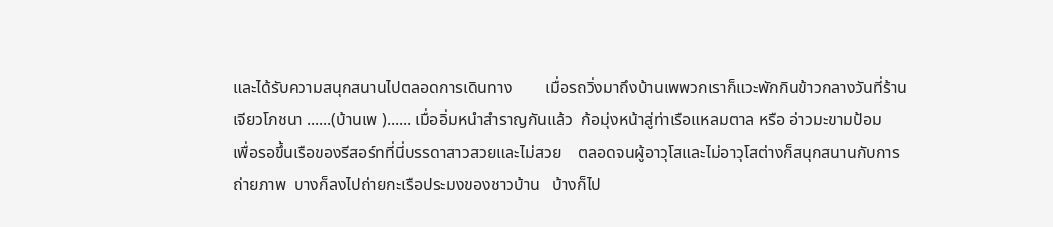และได้รับความสนุกสนานไปตลอดการเดินทาง        เมื่อรถวิ่งมาถึงบ้านเพพวกเราก็แวะพักกินข้าวกลางวันที่ร้านเจียวโภชนา ......(บ้านเพ )...... เมื่ออิ่มหนำสำราญกันแล้ว  ก้อมุ่งหน้าสู่ท่าเรือแหลมตาล หรือ อ่าวมะขามป้อม    เพื่อรอขึ้นเรือของรีสอร์ทที่นี่บรรดาสาวสวยและไม่สวย    ตลอดจนผู้อาวุโสและไม่อาวุโสต่างก็สนุกสนานกับการถ่ายภาพ  บางก็ลงไปถ่ายกะเรือประมงของชาวบ้าน   บ้างก็ไป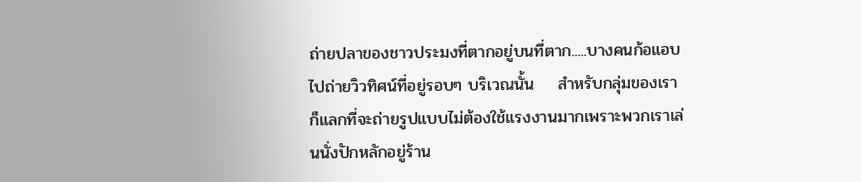ถ่ายปลาของชาวประมงที่ตากอยู่บนที่ตาก.....บางคนก้อแอบไปถ่ายวิวทิศน์ที่อยู่รอบๆ บริเวณนั้น    สำหรับกลุ่มของเราก็แลกที่จะถ่ายรูปแบบไม่ต้องใช้แรงงานมากเพราะพวกเราเล่นนั่งปักหลักอยู่ร้าน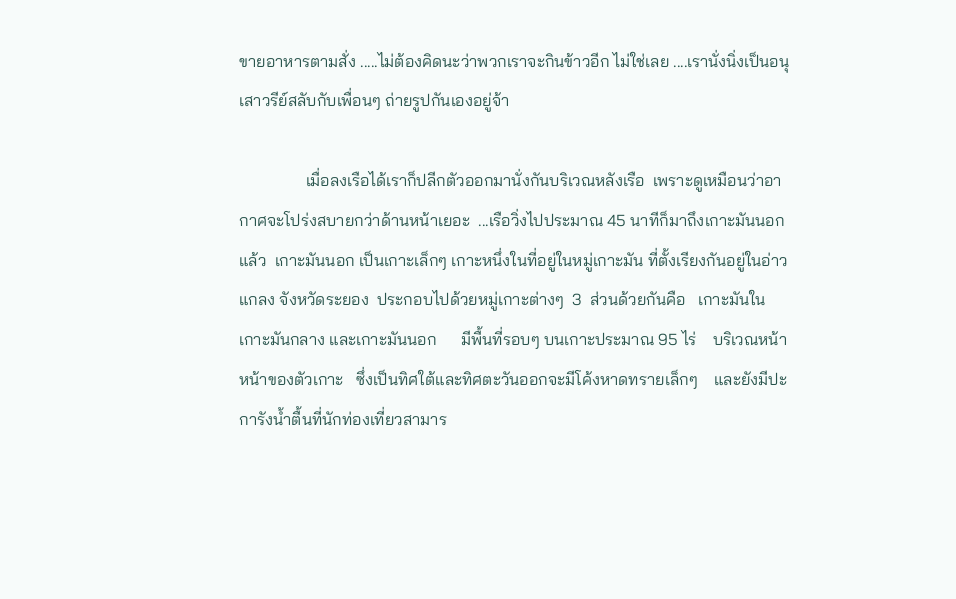ขายอาหารตามสั่ง .....ไม่ต้องคิดนะว่าพวกเราจะกินข้าวอีก ไม่ใช่เลย ....เรานั่งนิ่งเป็นอนุเสาวรีย์สลับกับเพื่อนๆ ถ่ายรูปกันเองอยู่จ้า

                เมื่อลงเรือได้เราก็ปลีกตัวออกมานั่งกันบริเวณหลังเรือ  เพราะดูเหมือนว่าอากาศจะโปร่งสบายกว่าด้านหน้าเยอะ  ...เรือวิ่งไปประมาณ 45 นาทีก็มาถึงเกาะมันนอกแล้ว  เกาะมันนอก เป็นเกาะเล็กๆ เกาะหนึ่งในที่อยู่ในหมู่เกาะมัน ที่ตั้งเรียงกันอยู่ในอ่าวแกลง จังหวัดระยอง  ประกอบไปด้วยหมู่เกาะต่างๆ  3  ส่วนด้วยกันคือ   เกาะมันใน เกาะมันกลาง และเกาะมันนอก      มีพื้นที่รอบๆ บนเกาะประมาณ 95 ไร่    บริเวณหน้าหน้าของตัวเกาะ   ซึ่งเป็นทิศใต้และทิศตะวันออกจะมีโค้งหาดทรายเล็กๆ    และยังมีปะการังน้ำตื้นที่นักท่องเที่ยวสามาร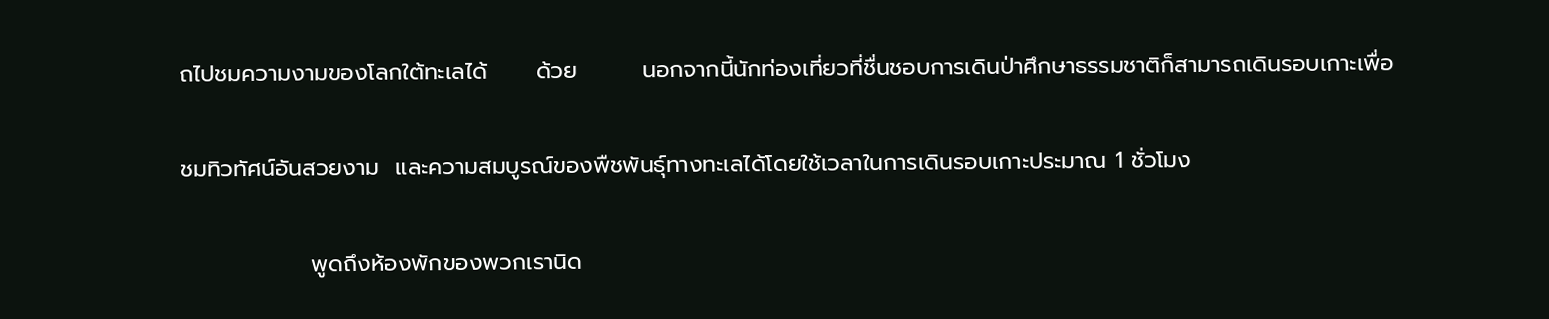ถไปชมความงามของโลกใต้ทะเลได้      ด้วย        นอกจากนี้นักท่องเที่ยวที่ชื่นชอบการเดินป่าศึกษาธรรมชาติก็สามารถเดินรอบเกาะเพื่อ

ชมทิวทัศน์อันสวยงาม  และความสมบูรณ์ของพืชพันธุ์ทางทะเลได้โดยใช้เวลาในการเดินรอบเกาะประมาณ 1 ชั่วโมง

                พูดถึงห้องพักของพวกเรานิด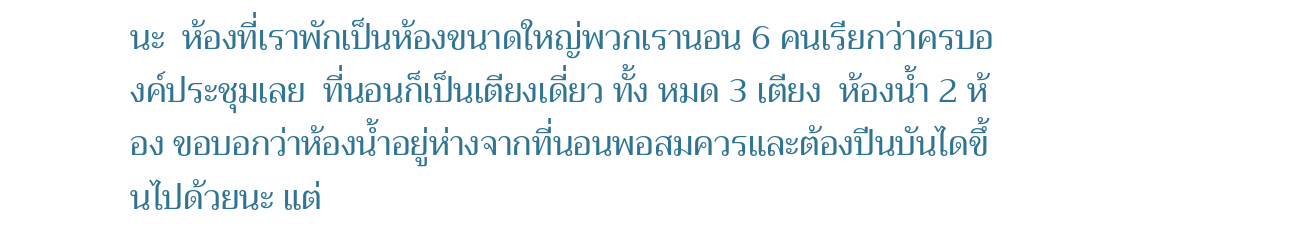นะ  ห้องที่เราพักเป็นห้องขนาดใหญ่พวกเรานอน 6 คนเรียกว่าครบองค์ประชุมเลย  ที่นอนก็เป็นเตียงเดี่ยว ทั้ง หมด 3 เตียง  ห้องน้ำ 2 ห้อง ขอบอกว่าห้องน้ำอยู่ห่างจากที่นอนพอสมควรและต้องปีนบันไดขึ้นไปด้วยนะ แต่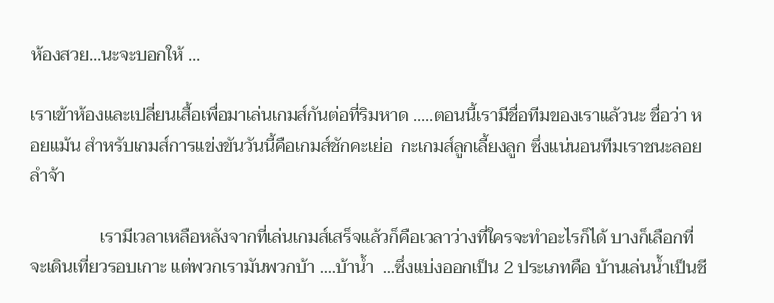ห้องสวย...นะจะบอกให้ ...

เราเข้าห้องและเปลี่ยนเสื้อเพื่อมาเล่นเกมส์กันต่อที่ริมหาด .....ตอนนี้เรามีชื่อทีมของเราแล้วนะ ชื่อว่า หอยแม้น สำหรับเกมส์การแข่งขันวันนี้คือเกมส์ชักคะเย่อ  กะเกมส์ลูกเลี้ยงลูก ซึ่งแน่นอนทีมเราชนะลอยลำจ้า

                เรามีเวลาเหลือหลังจากที่เล่นเกมส์เสร็จแล้วก็คือเวลาว่างที่ใครจะทำอะไรก็ได้ บางก็เลือกที่จะเดินเที่ยวรอบเกาะ แต่พวกเรามันพวกบ้า ....บ้าน้ำ  ...ซึ่งแบ่งออกเป็น 2 ประเภทคือ บ้านเล่นน้ำเป็นชี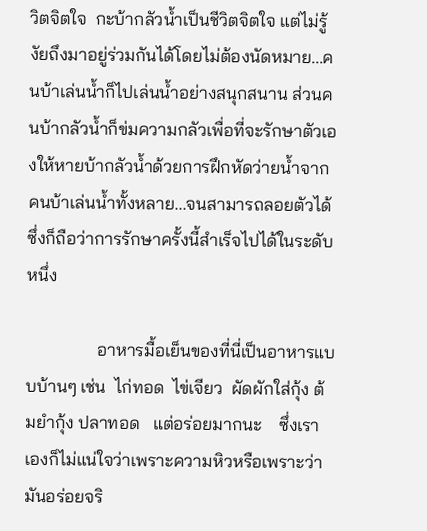วิตจิตใจ  กะบ้ากลัวน้ำเป็นชีวิตจิตใจ แต่ไม่รู้งัยถึงมาอยู่ร่วมกันได้โดยไม่ต้องนัดหมาย...คนบ้าเล่นน้ำก็ไปเล่นน้ำอย่างสนุกสนาน ส่วนคนบ้ากลัวน้ำก็ข่มความกลัวเพื่อที่จะรักษาตัวเองให้หายบ้ากลัวน้ำด้วยการฝึกหัดว่ายน้ำจากคนบ้าเล่นน้ำทั้งหลาย...จนสามารถลอยตัวได้ ซึ่งก็ถือว่าการรักษาครั้งนี้สำเร็จไปได้ในระดับหนึ่ง

                อาหารมื้อเย็นของที่นี่เป็นอาหารแบบบ้านๆ เช่น  ไก่ทอด  ไข่เจียว  ผัดผักใส่กุ้ง ต้มยำกุ้ง ปลาทอด   แต่อร่อยมากนะ    ซึ่งเราเองก็ไม่แน่ใจว่าเพราะความหิวหรือเพราะว่ามันอร่อยจริ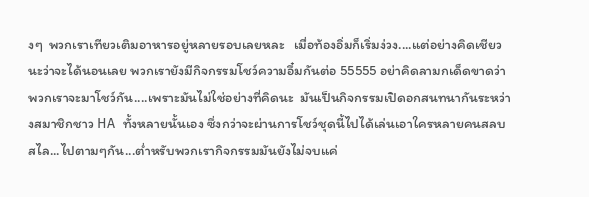งๆ  พวกเราเทียวเติมอาหารอยู่หลายรอบเลยหละ   เมื่อท้องอิ่มก็เริ่มง่วง....แต่อย่างคิดเชียวนะว่าจะได้นอนเลย พวกเรายังมีกิจกรรมโชว์ความอึ๋มกันต่อ 55555 อย่าคิดลามกเด็ดขาดว่าพวกเราจะมาโชว์กัน....เพราะมันไม่ใช่อย่างที่คิดนะ  มันเป็นกิจกรรมเปิดอกสนทนากันระหว่างสมาชิกชาว HA  ทั้งหลายนั้นเอง ซึ่งกว่าจะผ่านการโชว์ชุดนี้ไปได้เล่นเอาใครหลายคนสลบสไล...ไปตามๆกัน...ต่ำหรับพวกเรากิจกรรมมันยังไม่จบแค่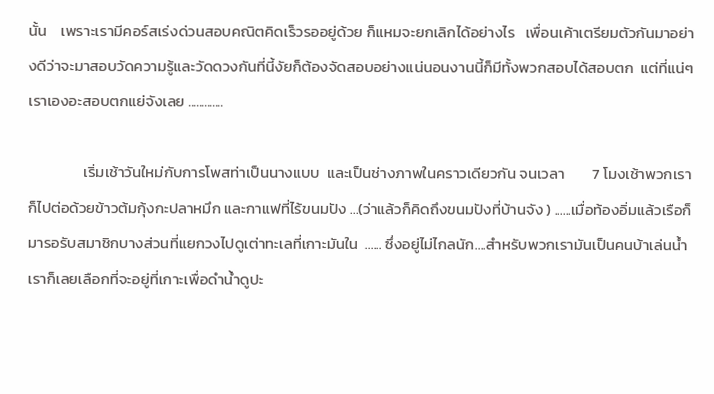นั้น    เพราะเรามีคอร์สเร่งด่วนสอบคณิตคิดเร็วรออยู่ด้วย ก็แหมจะยกเลิกได้อย่างไร   เพื่อนเค้าเตรียมตัวกันมาอย่างดีว่าจะมาสอบวัดความรู้และวัดดวงกันที่นี้งัยก็ต้องจัดสอบอย่างแน่นอนงานนี้ก็มีทั้งพวกสอบได้สอบตก  แต่ที่แน่ๆ  เราเองอะสอบตกแย่จังเลย .............

                เริ่มเช้าวันใหม่กับการโพสท่าเป็นนางแบบ  และเป็นช่างภาพในคราวเดียวกัน จนเวลา        7 โมงเช้าพวกเราก็ไปต่อด้วยข้าวต้มกุ้งกะปลาหมึก และกาแฟที่ไร้ขนมปัง ...(ว่าแล้วก็คิดถึงขนมปังที่บ้านจัง ) ......เมื่อท้องอิ่มแล้วเรือก็มารอรับสมาชิกบางส่วนที่แยกวงไปดูเต่าทะเลที่เกาะมันใน  ...... ซึ่งอยู่ไม่ไกลนัก....สำหรับพวกเรามันเป็นคนบ้าเล่นน้ำเราก็เลยเลือกที่จะอยู่ที่เกาะเพื่อดำน้ำดูปะ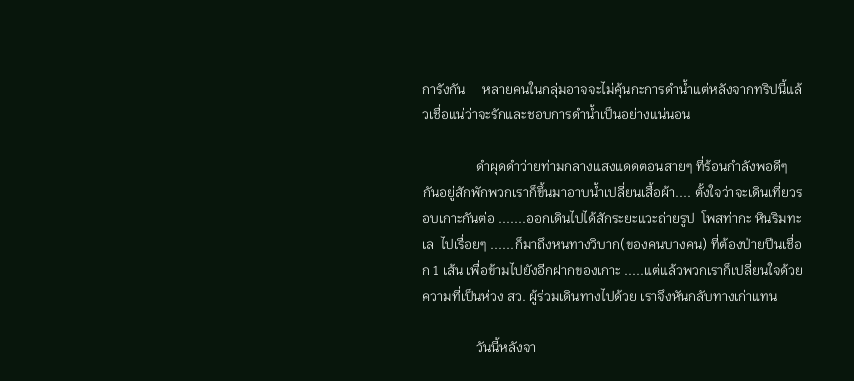การังกัน     หลายคนในกลุ่มอาจจะไม่คุ้นกะการดำน้ำแต่หลังจากทริปนี้แล้วเชื่อแน่ว่าจะรักและชอบการดำน้ำเป็นอย่างแน่นอน

                ดำผุดดำว่ายท่ามกลางแสงแดดตอนสายๆ ที่ร้อนกำลังพอดีๆ กันอยู่สักพักพวกเราก็ขึ้นมาอาบน้ำเปลี่ยนเสื้อผ้า.... ตั้งใจว่าจะเดินเที่ยวรอบเกาะกันต่อ .......ออกเดินไปได้สักระยะแวะถ่ายรูป  โพสท่ากะ หินริมทะเล  ไปเรื่อยๆ ......ก็มาถึงหนทางวิบาก(ของคนบางคน) ที่ต้องป่ายปีนเชื่อก 1 เส้น เพื่อข้ามไปยังอีกฝากของเกาะ .....แต่แล้วพวกเราก็เปลี่ยนใจด้วยความที่เป็นห่วง สว. ผู้ร่วมเดินทางไปด้วย เราจึงหันกลับทางเก่าแทน

                วันนี้หลังจา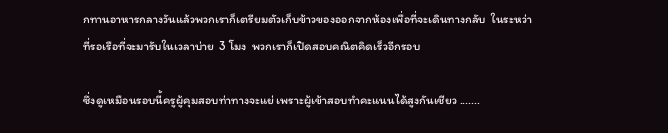กทานอาหารกลางวันแล้วพวกเราก็เตรียมตัวเก็บข้าวของออกจากห้องเพื่อที่จะเดินทางกลับ  ในระหว่าที่รอเรือที่จะมารับในเวลาบ่าย  3 โมง  พวกเราก็เปิดสอบคณิตคิดเร็วอีกรอบ

ซึ่งดูเหมือนรอบนี้ครูผู้คุมสอบท่าทางจะแย่ เพราะผู้เข้าสอบทำคะแนนได้สูงกันเชียว .......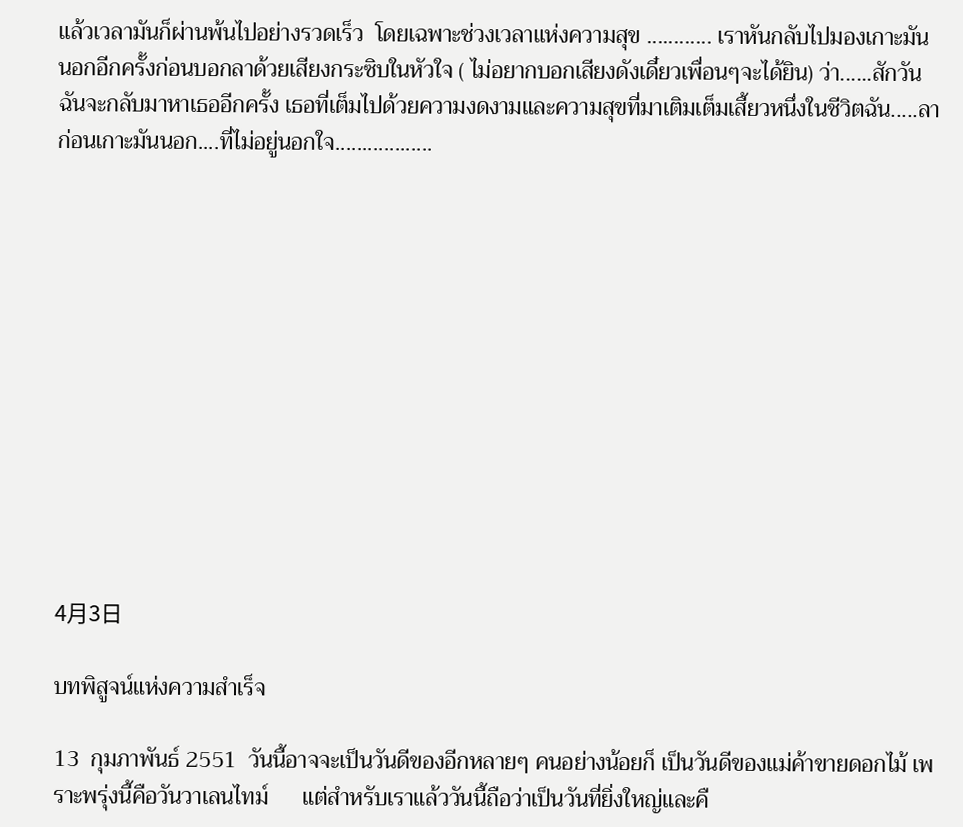แล้วเวลามันก็ผ่านพ้นไปอย่างรวดเร็ว  โดยเฉพาะช่วงเวลาแห่งความสุข ............ เราหันกลับไปมองเกาะมันนอกอีกครั้งก่อนบอกลาด้วยเสียงกระซิบในหัวใจ ( ไม่อยากบอกเสียงดังเดี๋ยวเพื่อนๆจะได้ยิน) ว่า......สักวันฉันจะกลับมาหาเธออีกครั้ง เธอที่เต็มไปด้วยความงดงามและความสุขที่มาเติมเต็มเสี้ยวหนึ่งในชีวิตฉัน.....ลาก่อนเกาะมันนอก....ที่ไม่อยู่นอกใจ..................












4月3日

บทพิสูจน์แห่งความสำเร็จ

13  กุมภาพันธ์ 2551  วันนี้อาจจะเป็นวันดีของอีกหลายๆ คนอย่างน้อยก็ เป็นวันดีของแม่ค้าขายดอกไม้ เพราะพรุ่งนี้คือวันวาเลนไทม์      แต่สำหรับเราแล้ววันนี้ถือว่าเป็นวันที่ยิ่งใหญ่และคื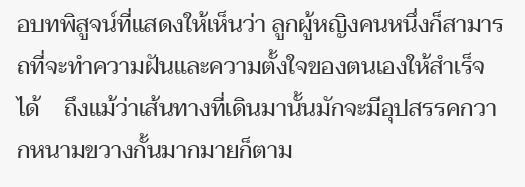อบทพิสูจน์ที่แสดงให้เห็นว่า ลูกผู้หญิงคนหนึ่งก็สามารถที่จะทำความฝันและความตั้งใจของตนเองให้สำเร็จได้    ถึงแม้ว่าเส้นทางที่เดินมานั้นมักจะมีอุปสรรคกวากหนามขวางกั้นมากมายก็ตาม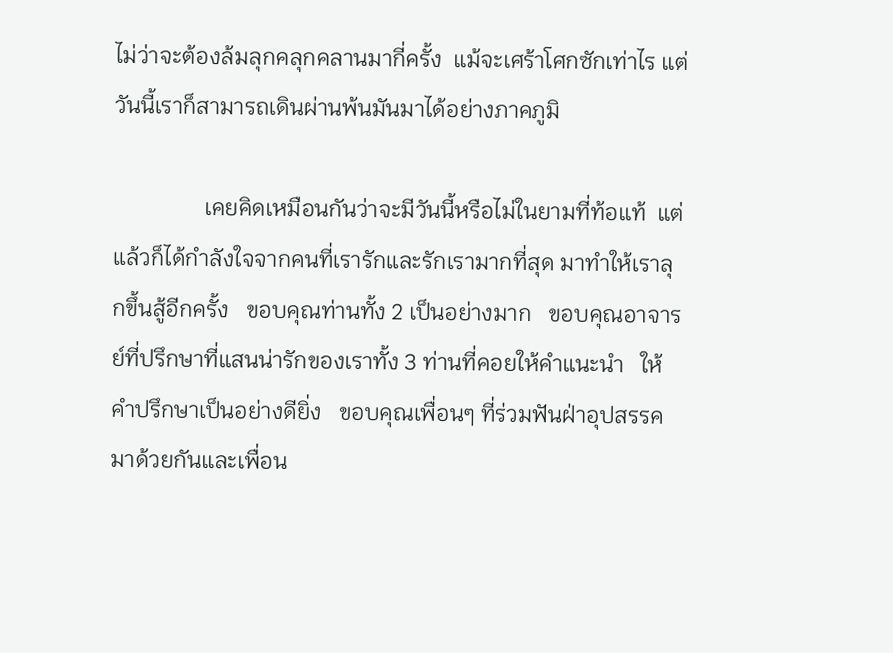ไม่ว่าจะต้องล้มลุกคลุกคลานมากี่ครั้ง  แม้จะเศร้าโศกซักเท่าไร แต่วันนี้เราก็สามารถเดินผ่านพ้นมันมาได้อย่างภาคภูมิ

                เคยคิดเหมือนกันว่าจะมีวันนี้หรือไม่ในยามที่ท้อแท้  แต่แล้วก็ได้กำลังใจจากคนที่เรารักและรักเรามากที่สุด มาทำให้เราลุกขึ้นสู้อีกครั้ง   ขอบคุณท่านทั้ง 2 เป็นอย่างมาก   ขอบคุณอาจารย์ที่ปรึกษาที่แสนน่ารักของเราทั้ง 3 ท่านที่คอยให้คำแนะนำ   ให้คำปรึกษาเป็นอย่างดียิ่ง   ขอบคุณเพื่อนๆ ที่ร่วมฟันฝ่าอุปสรรคมาด้วยกันและเพื่อน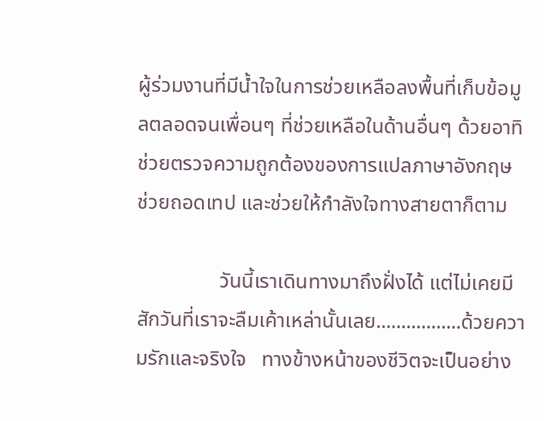ผู้ร่วมงานที่มีน้ำใจในการช่วยเหลือลงพื้นที่เก็บข้อมูลตลอดจนเพื่อนๆ ที่ช่วยเหลือในด้านอื่นๆ ด้วยอาทิ ช่วยตรวจความถูกต้องของการแปลภาษาอังกฤษ  ช่วยถอดเทป และช่วยให้กำลังใจทางสายตาก็ตาม

                วันนี้เราเดินทางมาถึงฝั่งได้ แต่ไม่เคยมีสักวันที่เราจะลืมเค้าเหล่านั้นเลย.................ด้วยความรักและจริงใจ   ทางข้างหน้าของชีวิตจะเป็นอย่าง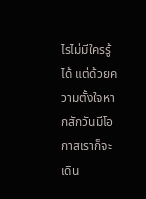ไรไม่มีใครรู้ได้ แต่ด้วยความตั้งใจหากสักวันมีโอกาสเราก็จะเดิน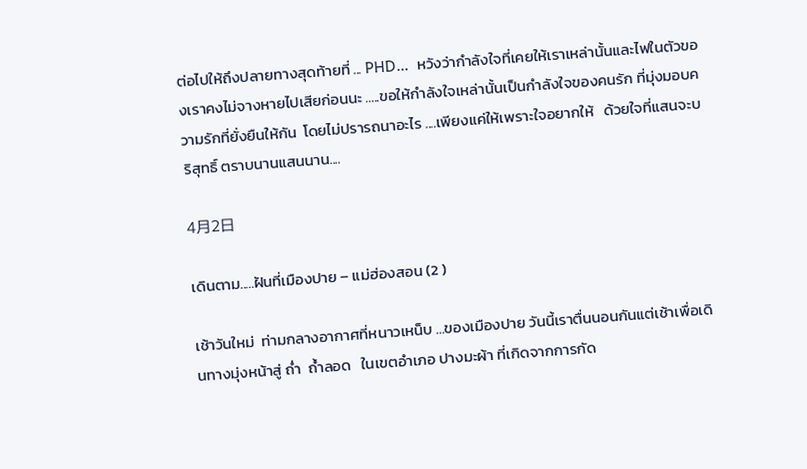ต่อไปให้ถึงปลายทางสุดท้ายที่ ... PHD…  หวังว่ากำลังใจที่เคยให้เราเหล่านั้นและไฟในตัวของเราคงไม่จางหายไปเสียก่อนนะ .....ขอให้กำลังใจเหล่านั้นเป็นกำลังใจของคนรัก ที่มุ่งมอบความรักที่ยั่งยืนให้กัน  โดยไม่ปรารถนาอะไร ....เพียงแค่ให้เพราะใจอยากให้   ด้วยใจที่แสนจะบริสุทธิ์ ตราบนานแสนนาน....

4月2日

เดินตาม.....ฝันที่เมืองปาย – แม่ฮ่องสอน (2 )

เช้าวันใหม่  ท่ามกลางอากาศที่หนาวเหน็บ ...ของเมืองปาย วันนี้เราตื่นนอนกันแต่เช้าเพื่อเดินทางมุ่งหน้าสู่ ถ่ำ  ถ้ำลอด   ในเขตอำเภอ ปางมะผ้า ที่เกิดจากการกัด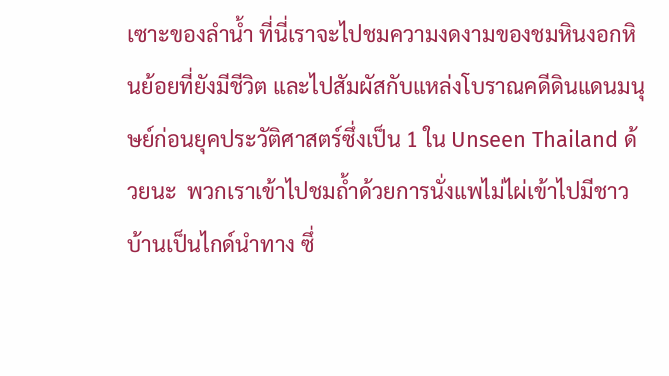เซาะของลำน้ำ ที่นี่เราจะไปชมความงดงามของชมหินงอกหินย้อยที่ยังมีชีวิต และไปสัมผัสกับแหล่งโบราณคดีดินแดนมนุษย์ก่อนยุคประวัติศาสตร์ซึ่งเป็น 1 ใน Unseen Thailand ด้วยนะ  พวกเราเข้าไปชมถ้ำด้วยการนั่งแพไม่ไผ่เข้าไปมีชาวบ้านเป็นไกด์นำทาง ซึ่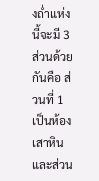งถ่ำแห่งนี้จะมี 3 ส่วนด้วยกันคือ ส่วนที่ 1 เป็นห้องเสาหิน  และส่วน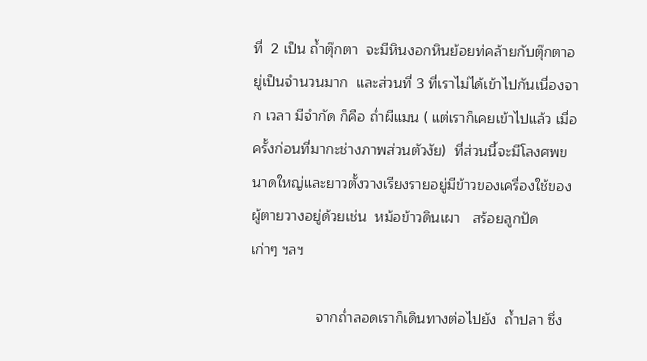ที่  2 เป็น ถ้ำตุ๊กตา  จะมีหินงอกหินย้อยท่คล้ายกับตุ๊กตาอยู่เป็นจำนวนมาก  และส่วนที่ 3 ที่เราไม่ได้เข้าไปกันเนื่องจาก เวลา มีจำกัด ก็คือ ถ่ำผีแมน ( แต่เราก็เคยเข้าไปแล้ว เมื่อครั้งก่อนที่มากะช่างภาพส่วนตัวงัย)  ที่ส่วนนี้จะมีโลงศพขนาดใหญ่และยาวตั้งวางเรียงรายอยู่มีข้าวของเครื่องใช้ของผู้ตายวางอยู่ด้วยเช่น  หม้อข้าวดินเผา   สร้อยลูกปัด เก่าๆ ฯลฯ

                จากถ่ำลอดเราก็เดินทางต่อไปยัง  ถ้ำปลา ซึ่ง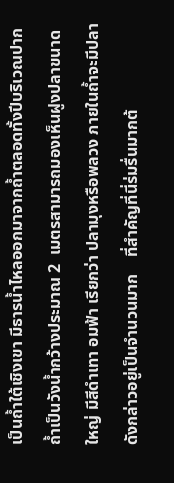เป็นถ้ำใต้เชิงเขา มีธารน้ำไหลออกมาจากถ้ำตลอดทั้งปีบริเวณปากถ้ำเป็นวังน้ำกว้างประมาณ 2  เมตรสามารถมองเห็นฝูงปลาขนาดใหญ่ มีสีดำเทา อมฟ้า เรียกว่า ปลามุงหรือพลวง ภายในถ้ำจะมีปลาดังกล่าวอยู่เป็นจำนวนมาก    ที่สำคัญที่นี่ร่มรื่นมากต้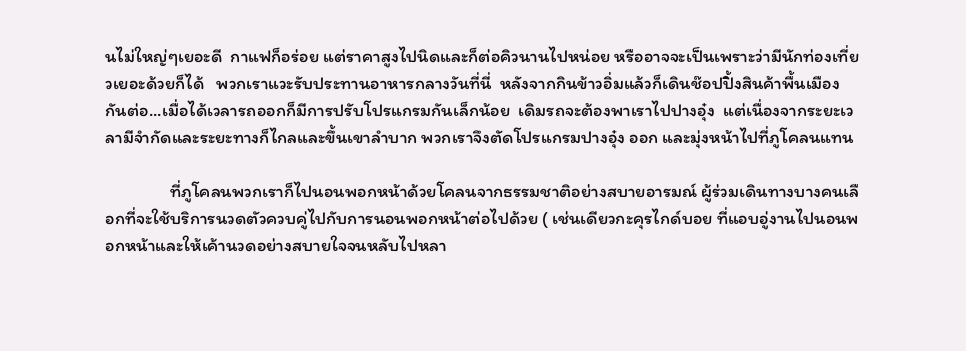นไม่ใหญ่ๆเยอะดี  กาแฟก็อร่อย แต่ราคาสูงไปนิดและก็ต่อคิวนานไปหน่อย หรืออาจจะเป็นเพราะว่ามีนักท่องเที่ยวเยอะด้วยก็ได้   พวกเราแวะรับประทานอาหารกลางวันที่นี่  หลังจากกินข้าวอิ่มแล้วก็เดินช๊อปปิ้งสินค้าพื้นเมืองกันต่อ...เมื่อได้เวลารถออกก็มีการปรับโปรแกรมกันเล็กน้อย  เดิมรถจะต้องพาเราไปปางอุ๋ง  แต่เนื่องจากระยะเวลามีจำกัดและระยะทางก็ไกลและขึ้นเขาลำบาก พวกเราจึงตัดโปรแกรมปางอุ๋ง ออก และมุ่งหน้าไปที่ภูโคลนแทน

                ที่ภูโคลนพวกเราก็ไปนอนพอกหน้าด้วยโคลนจากธรรมชาติอย่างสบายอารมณ์ ผู้ร่วมเดินทางบางคนเลือกที่จะใช้บริการนวดตัวควบคู่ไปกับการนอนพอกหน้าต่อไปด้วย ( เช่นเดียวกะคุรไกด์บอย ที่แอบอู่งานไปนอนพอกหน้าและให้เค้านวดอย่างสบายใจจนหลับไปหลา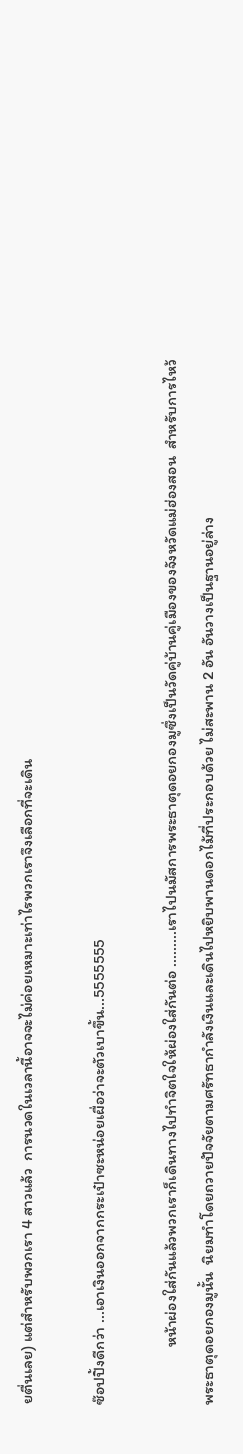ยตื่นเลย) แต่สำหรับพวกเรา 4 สาวแล้ว  การนวดในเวลานี้อาจจะไม่ค่อยเหมาะเท่าไรพวกเราจึงเลือกที่จะเดิน

ซ๊อปปิ้งดีกว่า ...เอาเงินออกจากกระเป๋าซะหน่อยเผื่อว่าจะตัวเบาขึ้น...5555555

                หน้าผ่องใส่กันแล้วพวกเราก็เดินทางไปทำจิตใจให้ผ่องใส่กันต่อ .........เราไปนมัสการพระธาตุดอยกองมูซึ่งเป็นวัดคู่บ้านคู่เมืองของจังหวัดแม่ฮ่องสอน  สำหรับการไหว้พระธาตุดอยกองมูนั้น  นิยมทำโดยถวายปัจจัยตามศรัทธากำลังเงินและเดินไปหยิบพานดอกไม้ที่ประกอบด้วย ไม่สะพาน 2 อัน อันวางเป็นฐานอยู่ล่าง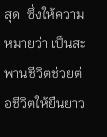สุด  ซึ่งให้ความหมายว่า เป็นสะพานชีวิตช่วยต่อชีวิตให้ยืนยาว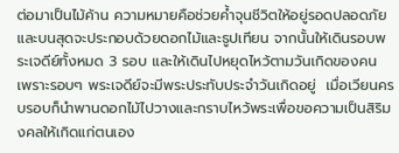ต่อมาเป็นไม้ค้าน ความหมายคือช่วยค้ำจุนชีวิตให้อยู่รอดปลอดภัย  และบนสุดจะประกอบด้วยดอกไม้และธูปเทียน จากนั้นให้เดินรอบพระเจดีย์ทั้งหมด 3 รอบ และให้เดินไปหยุดไหว้ตามวันเกิดของคน  เพราะรอบๆ พระเจดีย์จะมีพระประทับประจำวันเกิดอยู่  เมื่อเวียนครบรอบก็นำพานดอกไม้ไปวางและกราบไหว้พระเพื่อขอความเป็นสิริมงคลให้เกิดแก่ตนเอง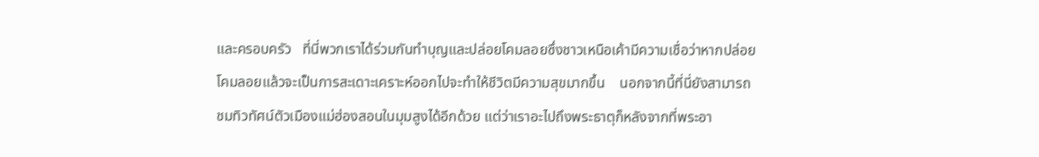และครอบครัว   ที่นี่พวกเราได้ร่วมกันทำบุญและปล่อยโคมลอยซึ่งชาวเหนือเค้ามีความเชื่อว่าหากปล่อยโคมลอยแล้วจะเป็นการสะเดาะเคราะห์ออกไปจะทำให้ชีวิตมีความสุขมากขึ้น    นอกจากนี้ที่นี่ยังสามารถชมทิวทัศน์ตัวเมืองแม่ฮ่องสอนในมุมสูงได้อีกด้วย แต่ว่าเราอะไปถึงพระธาตุก็หลังจากที่พระอา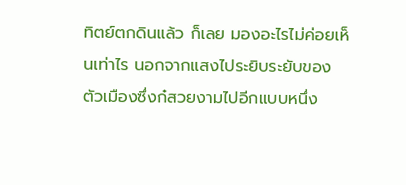ทิตย์ตกดินแล้ว ก็เลย มองอะไรไม่ค่อยเห็นเท่าไร นอกจากแสงไประยิบระยับของตัวเมืองซึ่งก๋สวยงามไปอีกแบบหนึ่ง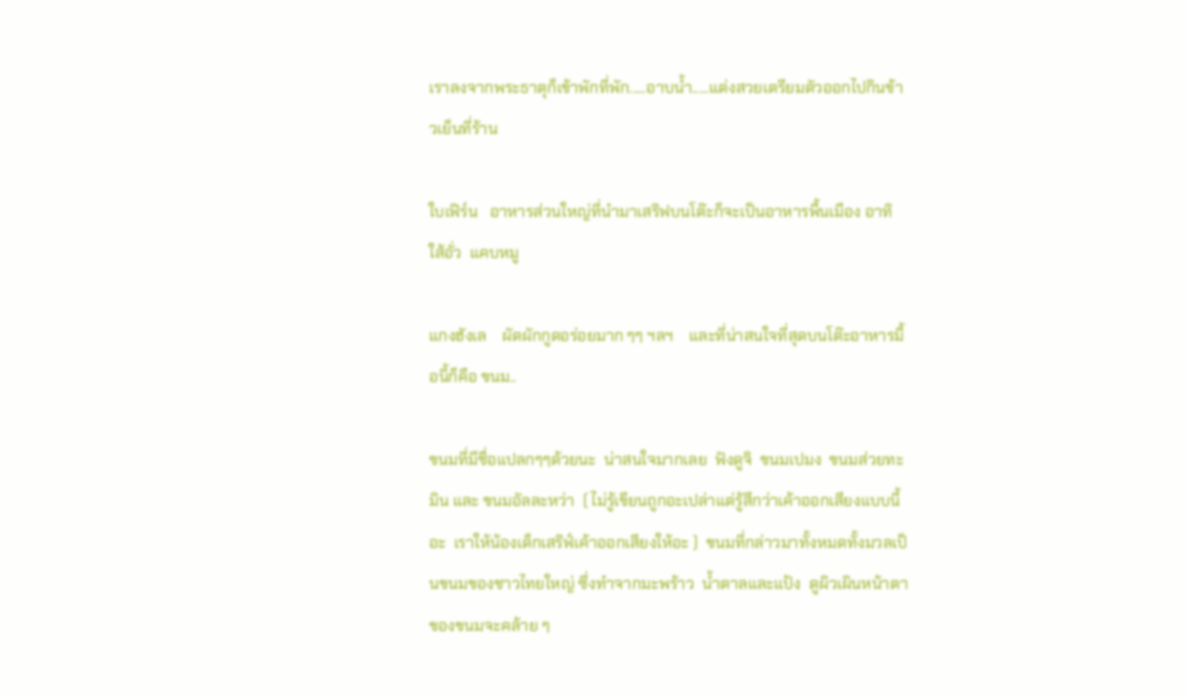เราลงจากพระธาตุก็เข้าพักที่พัก.....อาบน้ำ.....แต่งสวยเตรียมตัวออกไปกินข้าวเย็นที่ร้าน

ใบเฟิร์น   อาหารส่วนใหญ่ที่นำมาเสริฟบนโต๊ะก็จะเป็นอาหารพื้นเมือง อาทิ  ใส้อั่ว  แคบหมู

แกงฮังเล    ผัดผักกูดอร่อยมาก ๆๆ ฯลฯ    และที่น่าสนใจที่สุดบนโต๊ะอาหารมื้อนี้ก็คือ ขนม..

ขนมที่มีชื่อแปลกๆๆด้วยนะ  น่าสนใจมากเลย  ฟังดูจิ  ขนมเปมง  ขนมส่วยทะมิน และ ขนมอัลละหว่า  ( ไม่รู้เขียนถูกอะเปล่าแต่รู้สึกว่าเค้าออกเสียงแบบนี้อะ  เราให้น้องเด็กเสริฟ์เค้าออกเสียงให้อะ )  ขนมที่กล่าวมาทั้งหมดทั้งมวลเป็นขนมของชาวไทยใหญ่ ซึ่งทำจากมะพร้าว  น้ำตาลและแป้ง  ดูผิวเผินหน้าตาของขนมจะคล้าย ๆ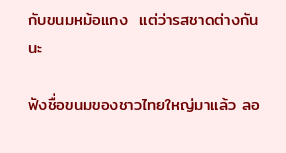กับขนมหม้อแกง  แต่ว่ารสชาดต่างกันนะ

ฟังชื่อขนมของชาวไทยใหญ่มาแล้ว ลอ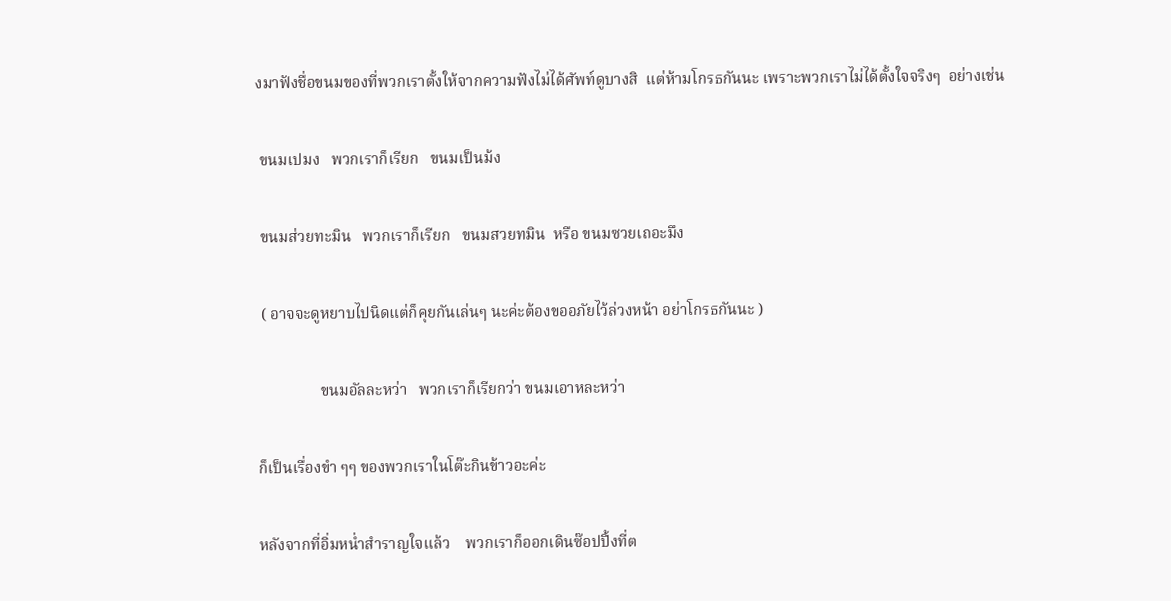งมาฟังชื่อขนมของที่พวกเราตั้งให้จากความฟังไม่ได้ศัพท์ดูบางสิ  แต่ห้ามโกรธกันนะ เพราะพวกเราไม่ได้ตั้งใจจริงๆ  อย่างเช่น

 ขนมเปมง   พวกเราก็เรียก   ขนมเป็นม้ง

 ขนมส่วยทะมิน   พวกเราก็เรียก   ขนมสวยทมิน  หรือ ขนมซวยเถอะมึง

 ( อาจจะดูหยาบไปนิดแต่ก็คุยกันเล่นๆ นะค่ะต้องขออภัยไว้ล่วงหน้า อย่าโกรธกันนะ )

                ขนมอัลละหว่า   พวกเราก็เรียกว่า ขนมเอาหละหว่า

ก็เป็นเรื่องขำ ๆๆ ของพวกเราในโต๊ะกินข้าวอะค่ะ

หลังจากที่อิ่มหน่ำสำราญใจแล้ว    พวกเราก็ออกเดินซ๊อปปิ้งที่ต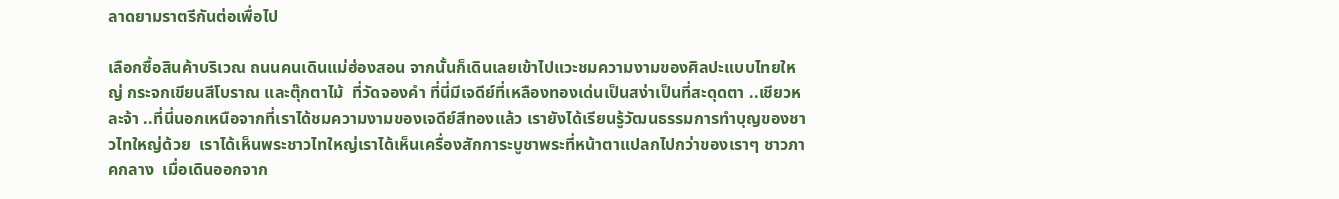ลาดยามราตรีกันต่อเพื่อไป

เลือกซื้อสินค้าบริเวณ ถนนคนเดินแม่ฮ่องสอน จากนั้นก็เดินเลยเข้าไปแวะชมความงามของศิลปะแบบไทยใหญ่ กระจกเขียนสีโบราณ และตุ๊กตาไม้  ที่วัดจองคำ ที่นี่มีเจดีย์ที่เหลืองทองเด่นเป็นสง่าเป็นที่สะดุดตา ..เชียวหละจ้า ..ที่นี่นอกเหนือจากที่เราได้ชมความงามของเจดีย์สีทองแล้ว เรายังได้เรียนรู้วัฒนธรรมการทำบุญของชาวไทใหญ่ด้วย  เราได้เห็นพระชาวไทใหญ่เราได้เห็นเครื่องสักการะบูชาพระที่หน้าตาแปลกไปกว่าของเราๆ ชาวภาคกลาง  เมื่อเดินออกจาก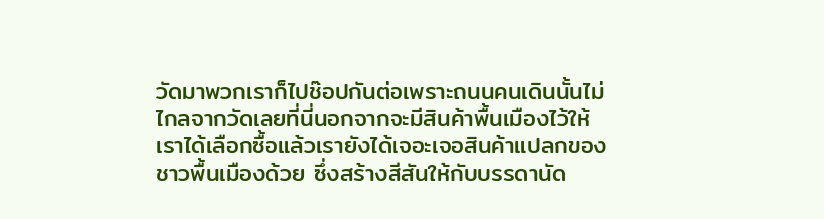วัดมาพวกเราก็ไปช๊อปกันต่อเพราะถนนคนเดินนั้นไม่ไกลจากวัดเลยที่นี่นอกจากจะมีสินค้าพื้นเมืองไว้ให้เราได้เลือกซื้อแล้วเรายังได้เจอะเจอสินค้าแปลกของชาวพื้นเมืองด้วย ซึ่งสร้างสีสันให้กับบรรดานัด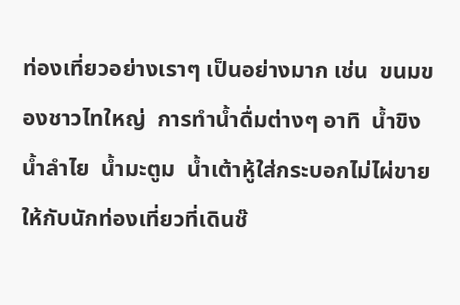ท่องเที่ยวอย่างเราๆ เป็นอย่างมาก เช่น  ขนมของชาวไทใหญ่  การทำน้ำดื่มต่างๆ อาทิ  น้ำขิง  น้ำลำไย  น้ำมะตูม  น้ำเต้าหู้ใส่กระบอกไม่ไผ่ขายให้กับนักท่องเที่ยวที่เดินช๊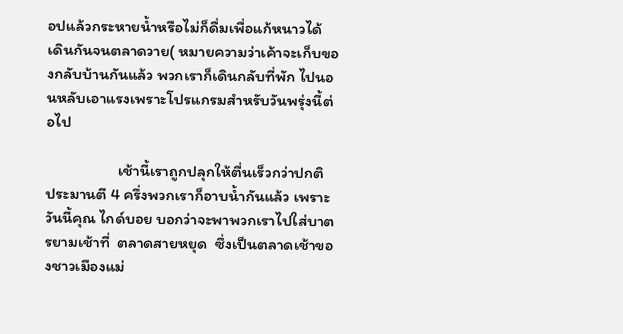อปแล้วกระหายน้ำหรือไม่ก็ดื่มเพื่อแก้หนาวได้        เดินกันจนตลาดวาย( หมายความว่าเค้าจะเก็บของกลับบ้านกันแล้ว พวกเราก็เดินกลับที่พัก ไปนอนหลับเอาแรงเพราะโปรแกรมสำหรับวันพรุ่งนี้ต่อไป

                    เช้านี้เราถูกปลุกให้ตื่นเร็วกว่าปกติ  ประมานตี 4 ครึ่งพวกเราก็อาบน้ำกันแล้ว เพราะวันนี้คุณ ไกด์บอย บอกว่าจะพาพวกเราไปใส่บาตรยามเช้าที่  ตลาดสายหยุด  ซึ่งเป็นตลาดเช้าของชาวเมืองแม่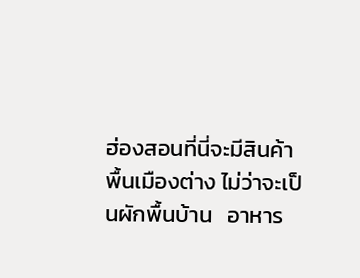ฮ่องสอนที่นี่จะมีสินค้าพื้นเมืองต่าง ไม่ว่าจะเป็นผักพื้นบ้าน   อาหาร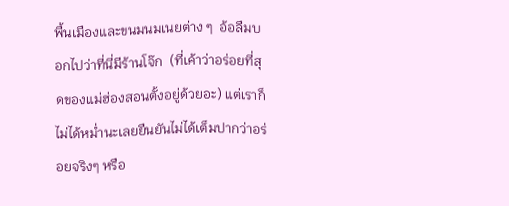พื้นเมืองและขนมนมเนยต่าง ๆ  อ้อลืมบอกไปว่าที่นี่มีร้านโจ๊ก  (ที่เค้าว่าอร่อยที่สุดของแม่ฮ่องสอนตั้งอยู่ด้วยอะ) แต่เราก็ไม่ได้หม่ำนะเลยยืนยันไม่ได้เต็มปากว่าอร่อยจริงๆ หรือ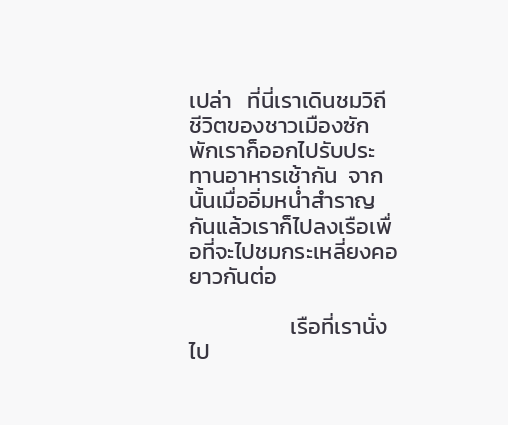เปล่า   ที่นี่เราเดินชมวิถีชีวิตของชาวเมืองซักพักเราก็ออกไปรับประทานอาหารเช้ากัน  จากนั้นเมื่ออิ่มหน่ำสำราญกันแล้วเราก็ไปลงเรือเพื่อที่จะไปชมกระเหลี่ยงคอยาวกันต่อ

                    เรือที่เรานั่งไป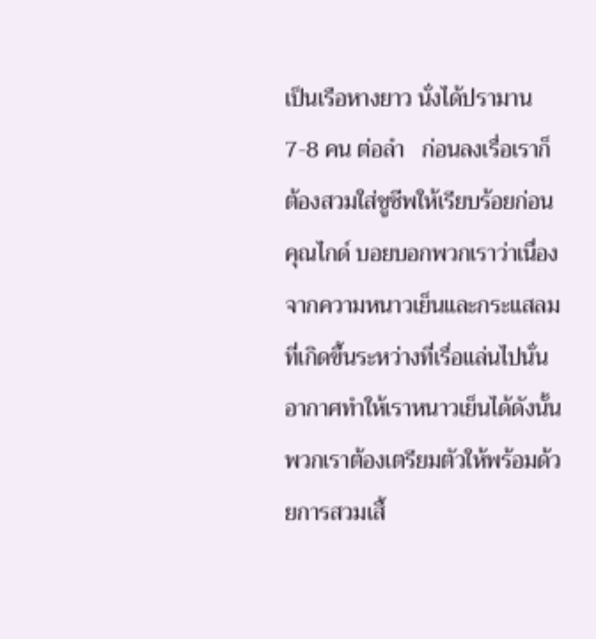เป็นเรือหางยาว นั่งได้ปรามาน7-8 คน ต่อลำ   ก่อนลงเรื่อเราก็ต้องสวมใส่ชูชีพให้เรียบร้อยก่อน คุณไกด์ บอยบอกพวกเราว่าเนื่องจากความหนาวเย็นและกระแสลมที่เกิดขึ้นระหว่างที่เรื่อแล่นไปนั่นอากาศทำให้เราหนาวเย็นได้ดังนั้นพวกเราต้องเตรียมตัวให้พร้อมด้วยการสวมเสื้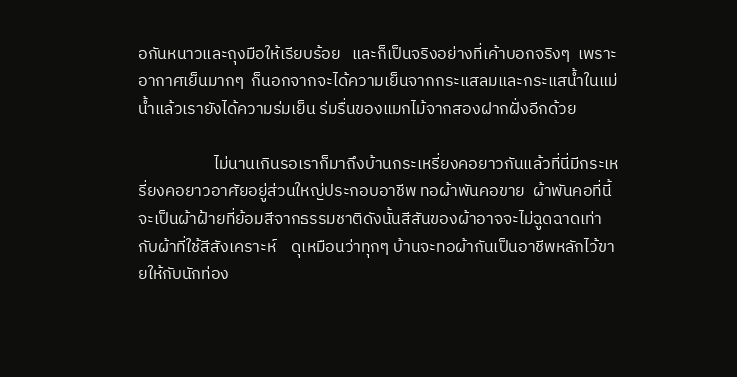อกันหนาวและถุงมือให้เรียบร้อย   และก็เป็นจริงอย่างที่เค้าบอกจริงๆ  เพราะอากาศเย็นมากๆ  ก็นอกจากจะได้ความเย็นจากกระแสลมและกระแสน้ำในแม่น้ำแล้วเรายังได้ความร่มเย็น ร่มรื่นของแมกไม้จากสองฝากฝั่งอีกด้วย

                    ไม่นานเกินรอเราก็มาถึงบ้านกระเหรี่ยงคอยาวกันแล้วที่นี่มีกระเหรี่ยงคอยาวอาศัยอยู่ส่วนใหญ่ประกอบอาชีพ ทอผ้าพันคอขาย  ผ้าพันคอที่นี้จะเป็นผ้าฝ้ายที่ย้อมสีจากธรรมชาติดังนั้นสีสันของผ้าอาจจะไม่ฉูดฉาดเท่ากับผ้าที่ใช้สีสังเคราะห์    ดุเหมือนว่าทุกๆ บ้านจะทอผ้ากันเป็นอาชีพหลักไว้ขายให้กับนักท่อง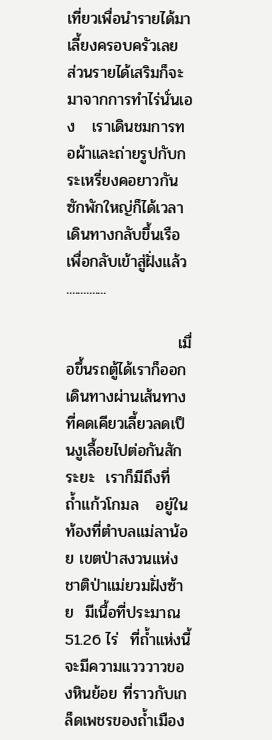เที่ยวเพื่อนำรายได้มาเลี้ยงครอบครัวเลย   ส่วนรายได้เสริมก็จะมาจากการทำไร่นั่นเอง   เราเดินชมการทอผ้าและถ่ายรูปกับกระเหรี่ยงคอยาวกันซักพักใหญ่ก็ได้เวลาเดินทางกลับขึ้นเรือเพื่อกลับเข้าสู่ฝั่งแล้ว ..............

                    เมื่อขึ้นรถตู้ได้เราก็ออกเดินทางผ่านเส้นทางที่คดเคียวเลี้ยวลดเป็นงูเลื้อยไปต่อกันสักระยะ  เราก็มีถึงที่ ถ้ำแก้วโกมล   อยู่ในท้องที่ตำบลแม่ลาน้อย เขตป่าสงวนแห่งชาติป่าแม่ยวมฝั่งซ้าย  มีเนื้อที่ประมาณ 51.26 ไร่  ที่ถ้ำแห่งนี้จะมีความแวววาวของหินย้อย ที่ราวกับเกล็ดเพชรของถ้ำเมือง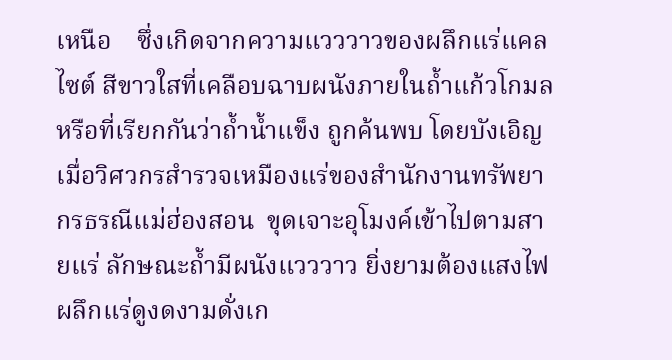เหนือ    ซึ่งเกิดจากความแวววาวของผลึกแร่แคลไซต์ สีขาวใสที่เคลือบฉาบผนังภายในถ้ำแก้วโกมล   หรือที่เรียกกันว่าถ้ำน้ำแข็ง ถูกค้นพบ โดยบังเอิญ เมื่อวิศวกรสำรวจเหมืองแร่ของสำนักงานทรัพยากรธรณีแม่ฮ่องสอน  ขุดเจาะอุโมงค์เข้าไปตามสายแร่ ลักษณะถ้ำมีผนังแวววาว ยิ่งยามต้องแสงไฟผลึกแร่ดูงดงามดั่งเก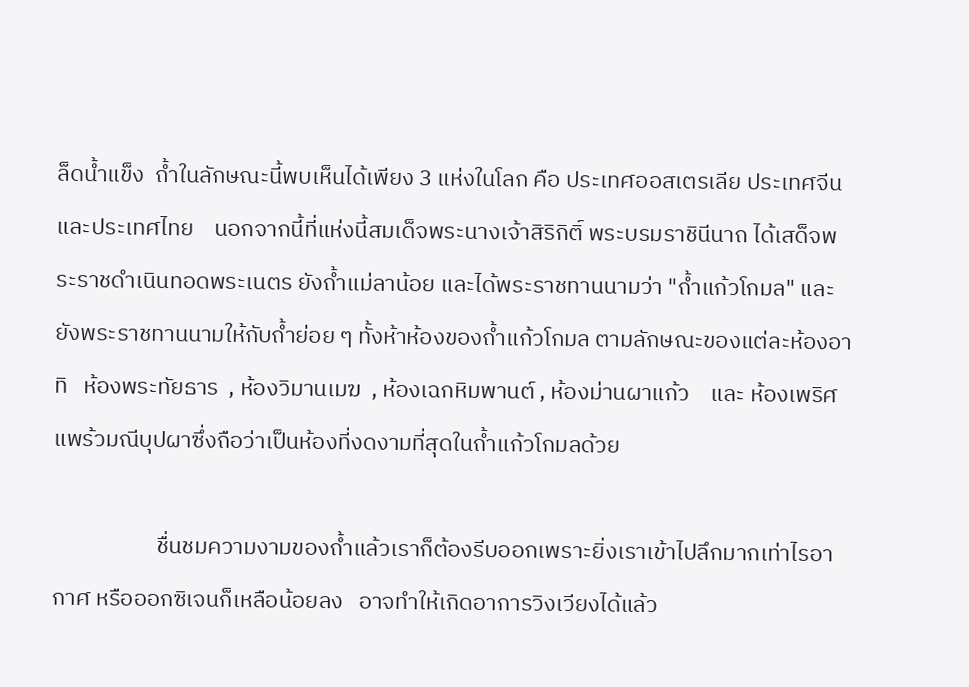ล็ดน้ำแข็ง  ถ้ำในลักษณะนี้พบเห็นได้เพียง 3 แห่งในโลก คือ ประเทศออสเตรเลีย ประเทศจีน และประเทศไทย    นอกจากนี้ที่แห่งนี้สมเด็จพระนางเจ้าสิริกิติ์ พระบรมราชินีนาถ ได้เสด็จพระราชดำเนินทอดพระเนตร ยังถ้ำแม่ลาน้อย และได้พระราชทานนามว่า "ถ้ำแก้วโกมล" และยังพระราชทานนามให้กับถ้ำย่อย ๆ ทั้งห้าห้องของถ้ำแก้วโกมล ตามลักษณะของแต่ละห้องอาทิ   ห้องพระทัยธาร  , ห้องวิมานเมฆ  , ห้องเฉกหิมพานต์ , ห้องม่านผาแก้ว    และ ห้องเพริศแพร้วมณีบุปผาซึ่งถือว่าเป็นห้องที่งดงามที่สุดในถ้ำแก้วโกมลด้วย

                    ชื่นชมความงามของถ้ำแล้วเราก็ต้องรีบออกเพราะยิ่งเราเข้าไปลึกมากเท่าไรอากาศ หรือออกซิเจนก็เหลือน้อยลง   อาจทำให้เกิดอาการวิงเวียงได้แล้ว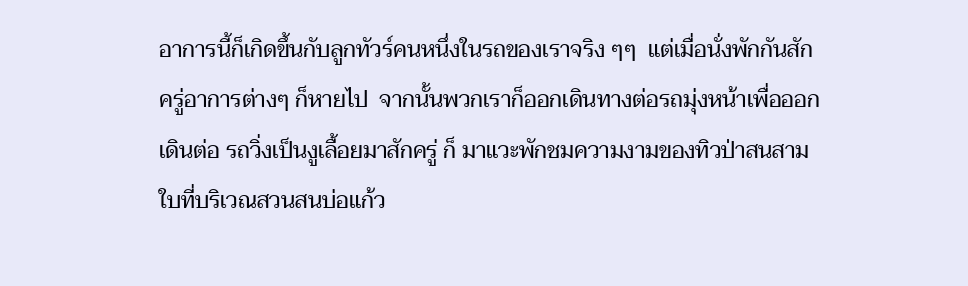อาการนี้ก็เกิดขึ้นกับลูกทัวร์คนหนึ่งในรถของเราจริง ๆๆ  แต่เมื่อนั่งพักกันสักครู่อาการต่างๆ ก็หายไป  จากนั้นพวกเราก็ออกเดินทางต่อรถมุ่งหน้าเพื่อออกเดินต่อ รถวิ่งเป็นงูเลื้อยมาสักครู่ ก็ มาแวะพักชมความงามของทิวป่าสนสามใบที่บริเวณสวนสนบ่อแก้ว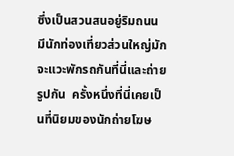ซึ่งเป็นสวนสนอยู่ริมถนน  มีนักท่องเที่ยวส่วนใหญ่มักจะแวะพักรถกันที่นี่และถ่ายรูปกัน  ครั้งหนึ่งที่นี่เคยเป็นที่นิยมของนักถ่ายโฆษ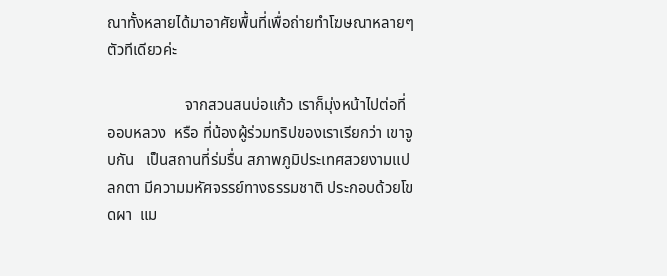ณาทั้งหลายได้มาอาศัยพื้นที่เพื่อถ่ายทำโฆษณาหลายๆ ตัวทีเดียวค่ะ

                    จากสวนสนบ่อแก้ว เราก็มุ่งหน้าไปต่อที่  ออบหลวง  หรือ ที่น้องผู้ร่วมทริปของเราเรียกว่า เขาจูบกัน   เป็นสถานที่ร่มรื่น สภาพภูมิประเทศสวยงามแปลกตา มีความมหัศจรรย์ทางธรรมชาติ ประกอบด้วยโขดผา  แม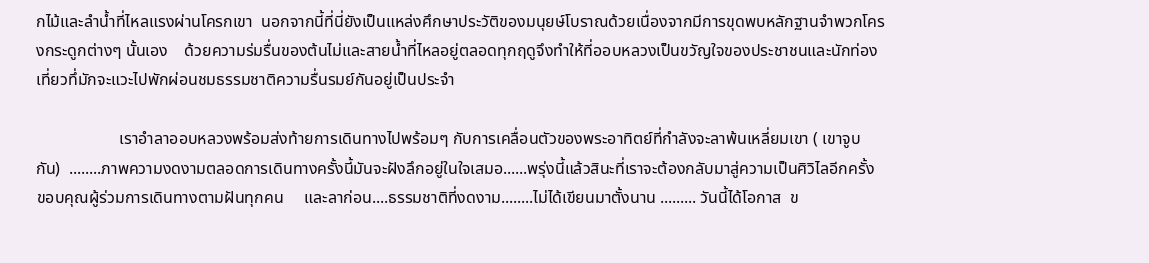กไม้และลำน้ำที่ไหลแรงผ่านโครกเขา  นอกจากนี้ที่นี่ยังเป็นแหล่งศึกษาประวัติของมนุยษ์โบราณด้วยเนื่องจากมีการขุดพบหลักฐานจำพวกโครงกระดูกต่างๆ นั้นเอง    ด้วยความร่มรื่นของต้นไม่และสายน้ำที่ไหลอยู่ตลอดทุกฤดูจึงทำให้ที่ออบหลวงเป็นขวัญใจของประชาชนและนักท่องเที่ยวทึ่มักจะแวะไปพักผ่อนชมธรรมชาติความรื่นรมย์กันอยู่เป็นประจำ

                    เราอำลาออบหลวงพร้อมส่งท้ายการเดินทางไปพร้อมๆ กับการเคลื่อนตัวของพระอาทิตย์ที่กำลังจะลาพ้นเหลี่ยมเขา ( เขาจูบกัน)  ........ภาพความงดงามตลอดการเดินทางครั้งนี้มันจะฝังลึกอยู่ในใจเสมอ......พรุ่งนี้แล้วสินะที่เราจะต้องกลับมาสู่ความเป็นศิวิไลอีกครั้ง  ขอบคุณผู้ร่วมการเดินทางตามฝันทุกคน     และลาก่อน....ธรรมชาติที่งดงาม........ไม่ได้เขียนมาตั้งนาน ......... วันนี้ได้โอกาส  ข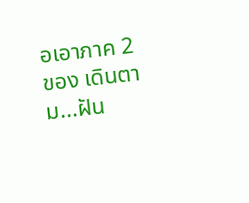อเอาภาค 2  ของ เดินตาม...ฝัน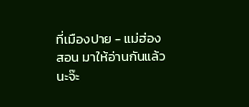ที่เมืองปาย - แม่ฮ่องสอน มาให้อ่านกันแล้วนะจ๊ะ